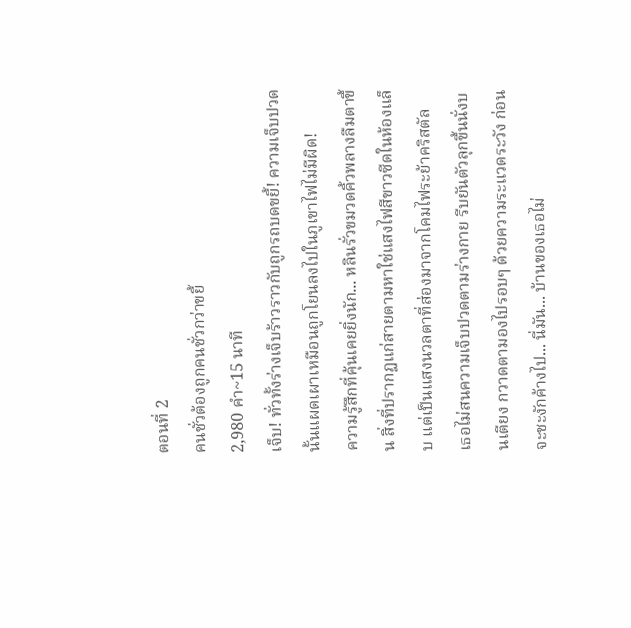ตอนที่ 2
คนชั่วต้องถูกคนชั่วกว่าขยี้
2,980 คำ~15 นาที
เจ็บ! ทั่วทั้งร่างเจ็บร้าวราวกับถูกรถบดขยี้! ความเจ็บปวดนั้นแผดเผาเหมือนถูกโยนลงไปในภูเขาไฟไม่มีผิด!
ความรู้สึกที่คุ้นเคยยิ่งนัก... หลินรั่วขมวดคิ้วพลางลืมตาขึ้น สิ่งที่ปรากฏแก่สายตามหาใช่แสงไฟสีขาวซีดในห้องแล็บ แต่เป็นแสงนวลตาที่ส่องมาจากโคมไฟระย้าคริสตัล
เธอไม่สนความเจ็บปวดตามร่างกาย รีบยันตัวลุกขึ้นนั่งบนเตียง กวาดตามองไปรอบๆ ด้วยความระแวดระวัง ก่อนจะชะงักค้างไป... นี่มัน... บ้านของเธอไม่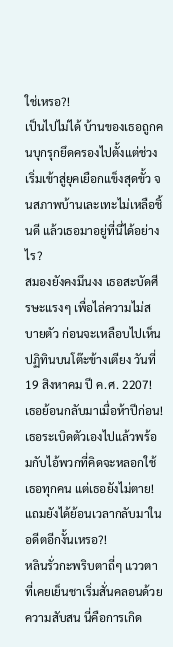ใช่เหรอ?!
เป็นไปไม่ได้ บ้านของเธอถูกคนบุกรุกยึดครองไปตั้งแต่ช่วงเริ่มเข้าสู่ยุคเยือกแข็งสุดขั้ว จนสภาพบ้านเละเทะไม่เหลือชิ้นดี แล้วเธอมาอยู่ที่นี่ได้อย่างไร?
สมองยังคงมึนงง เธอสะบัดศีรษะแรงๆ เพื่อไล่ความไม่สบายตัว ก่อนจะเหลือบไปเห็นปฏิทินบนโต๊ะข้างเตียง วันที่ 19 สิงหาคม ปี ค.ศ. 2207! เธอย้อนกลับมาเมื่อห้าปีก่อน!
เธอระเบิดตัวเองไปแล้วพร้อมกับไอ้พวกที่คิดจะหลอกใช้เธอทุกคน แต่เธอยังไม่ตาย! แถมยังได้ย้อนเวลากลับมาในอดีตอีกงั้นเหรอ?!
หลินรั่วกะพริบตาถี่ๆ แววตาที่เคยเย็นชาเริ่มสั่นคลอนด้วยความสับสน นี่คือการเกิด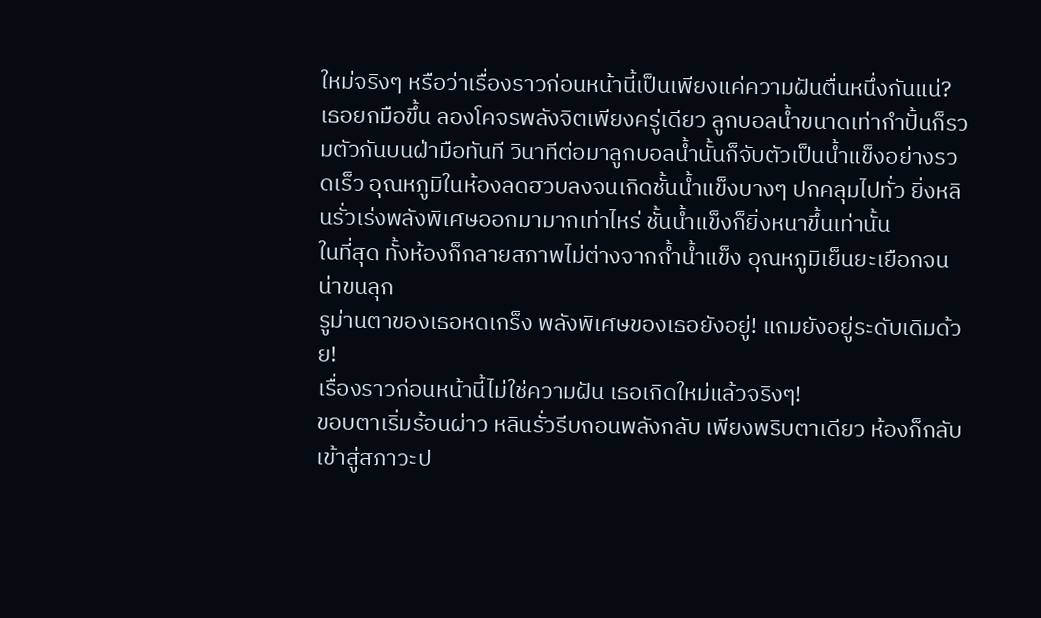ใหม่จริงๆ หรือว่าเรื่องราวก่อนหน้านี้เป็นเพียงแค่ความฝันตื่นหนึ่งกันแน่?
เธอยกมือขึ้น ลองโคจรพลังจิตเพียงครู่เดียว ลูกบอลน้ำขนาดเท่ากำปั้นก็รวมตัวกันบนฝ่ามือทันที วินาทีต่อมาลูกบอลน้ำนั้นก็จับตัวเป็นน้ำแข็งอย่างรวดเร็ว อุณหภูมิในห้องลดฮวบลงจนเกิดชั้นน้ำแข็งบางๆ ปกคลุมไปทั่ว ยิ่งหลินรั่วเร่งพลังพิเศษออกมามากเท่าไหร่ ชั้นน้ำแข็งก็ยิ่งหนาขึ้นเท่านั้น
ในที่สุด ทั้งห้องก็กลายสภาพไม่ต่างจากถ้ำน้ำแข็ง อุณหภูมิเย็นยะเยือกจนน่าขนลุก
รูม่านตาของเธอหดเกร็ง พลังพิเศษของเธอยังอยู่! แถมยังอยู่ระดับเดิมด้วย!
เรื่องราวก่อนหน้านี้ไม่ใช่ความฝัน เธอเกิดใหม่แล้วจริงๆ!
ขอบตาเริ่มร้อนผ่าว หลินรั่วรีบถอนพลังกลับ เพียงพริบตาเดียว ห้องก็กลับเข้าสู่สภาวะป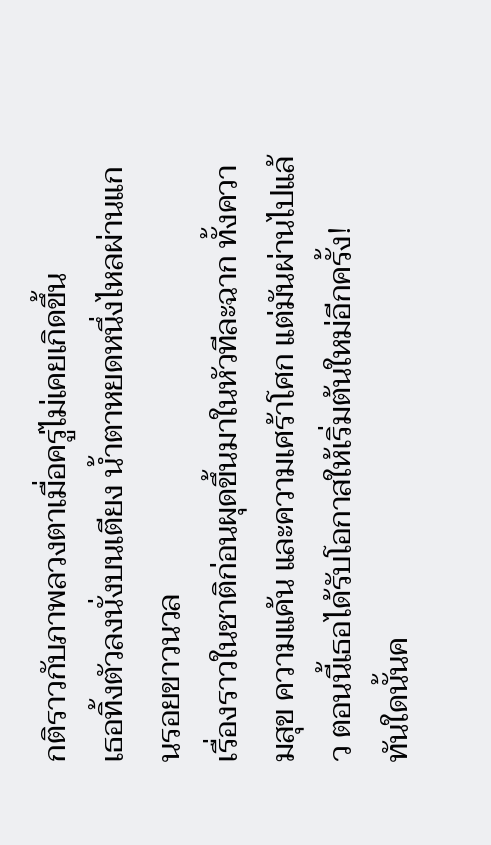กติราวกับภาพลวงตาเมื่อครู่ไม่เคยเกิดขึ้น
เธอทิ้งตัวลงนั่งบนเตียง น้ำตาหยดหนึ่งไหลผ่านแกนรอยขาวนวล
เรื่องราวในชาติก่อนผุดขึ้นมาในหัวทีละฉาก ทั้งความสุข ความแค้น และความเศร้าโศก แต่มันผ่านไปแล้ว ตอนนี้เธอได้รับโอกาสให้เริ่มต้นใหม่อีกครั้ง!
ทันใดนั้นค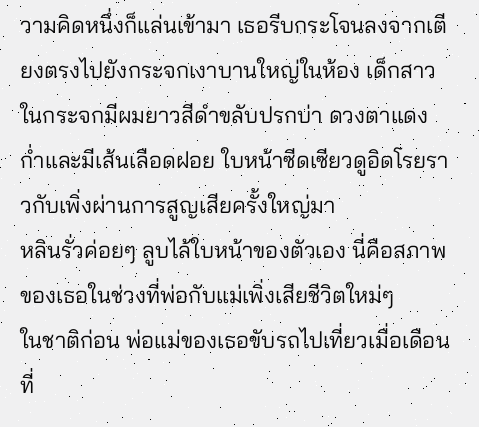วามคิดหนึ่งก็แล่นเข้ามา เธอรีบกระโจนลงจากเตียงตรงไปยังกระจกเงาบานใหญ่ในห้อง เด็กสาวในกระจกมีผมยาวสีดำขลับปรกบ่า ดวงตาแดงก่ำและมีเส้นเลือดฝอย ใบหน้าซีดเซียวดูอิดโรยราวกับเพิ่งผ่านการสูญเสียครั้งใหญ่มา
หลินรั่วค่อยๆ ลูบไล้ใบหน้าของตัวเอง นี่คือสภาพของเธอในช่วงที่พ่อกับแม่เพิ่งเสียชีวิตใหม่ๆ
ในชาติก่อน พ่อแม่ของเธอขับรถไปเที่ยวเมื่อเดือนที่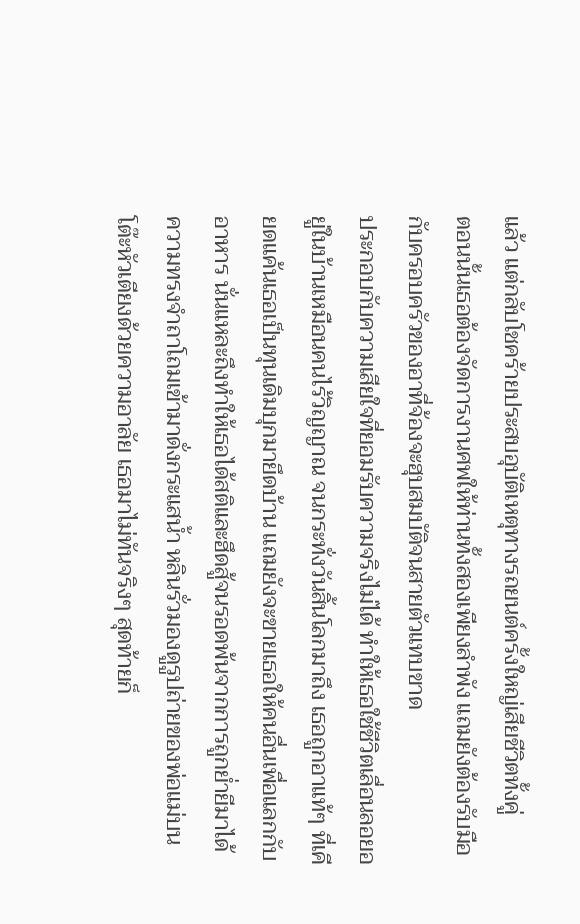แล้ว แต่กลับโชคร้ายประสบอุบัติเหตุทางรถยนต์ครั้งใหญ่เสียชีวิตทั้งคู่
ตอนนั้นเธอต้องจัดการงานศพให้ท่านทั้งสองเพียงลำพัง แถมยังต้องรับมือกับครอบครัวของอาที่จ้องจะฮุบสมบัติจนสายตัวแทบขาด
ประกอบกับความเสียใจที่ยอมรับความจริงไม่ได้ ทำให้เธอใช้ชีวิตเลื่อนลอยอยู่ในบ้านเหมือนคนไร้วิญญาณ จนกระทั่งวันสิ้นโลกมาถึง เธอถูกอาแท้ๆ ที่เคียดแค้นเธอเป็นทุนเดิมบุกมายึดบ้าน แถมยังจะขายเธอให้คนอื่นเพื่อแลกกับอาหาร นั่นแหละถึงทำให้เธอได้สติและฮึดสู้จนรอดพ้นจากการถูกย่ำยีมาได้
ความทรงจำถาโถมเข้ามาดั่งกระแสน้ำ หลินรั่วมองดูรูปถ่ายของพ่อแม่บนโต๊ะหัวเตียงด้วยความอาลัย เธอมาไม่ทันจริงๆ สุดท้ายก็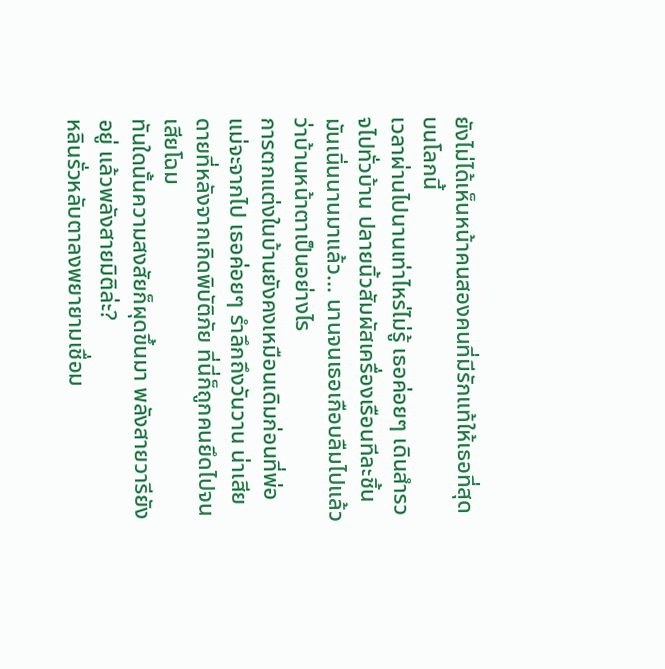ยังไม่ได้เห็นหน้าคนสองคนที่มีรักแท้ให้เธอที่สุดบนโลกนี้
เวลาผ่านไปนานเท่าไหร่ไม่รู้ เธอค่อยๆ เดินสำรวจไปทั่วบ้าน ปลายนิ้วสัมผัสเครื่องเรือนทีละชิ้น มันเนิ่นนานมาแล้ว... นานจนเธอเกือบลืมไปแล้วว่าบ้านหน้าตาเป็นอย่างไร
การตกแต่งในบ้านยังคงเหมือนเดิมก่อนที่พ่อแม่จะจากไป เธอค่อยๆ รำลึกถึงวันวาน น่าเสียดายที่หลังจากเกิดพิบัติภัย ที่นี่ก็ถูกคนยึดไปจนเสียโฉม
ทันใดนั้นความสงสัยก็ผุดขึ้นมา พลังสายวารียังอยู่ แล้วพลังสายมิติล่ะ?
หลินรั่วหลับตาลงพยายามเชื่อม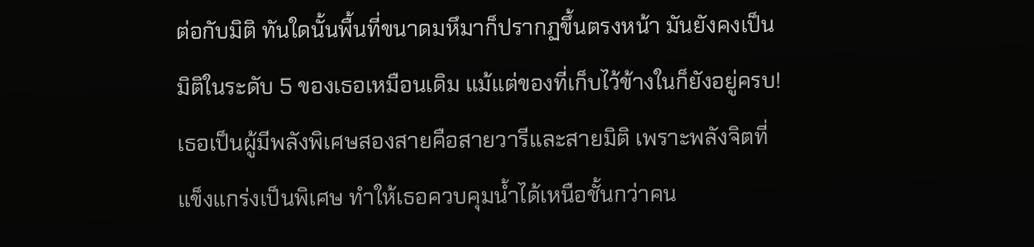ต่อกับมิติ ทันใดนั้นพื้นที่ขนาดมหึมาก็ปรากฏขึ้นตรงหน้า มันยังคงเป็นมิติในระดับ 5 ของเธอเหมือนเดิม แม้แต่ของที่เก็บไว้ข้างในก็ยังอยู่ครบ!
เธอเป็นผู้มีพลังพิเศษสองสายคือสายวารีและสายมิติ เพราะพลังจิตที่แข็งแกร่งเป็นพิเศษ ทำให้เธอควบคุมน้ำได้เหนือชั้นกว่าคน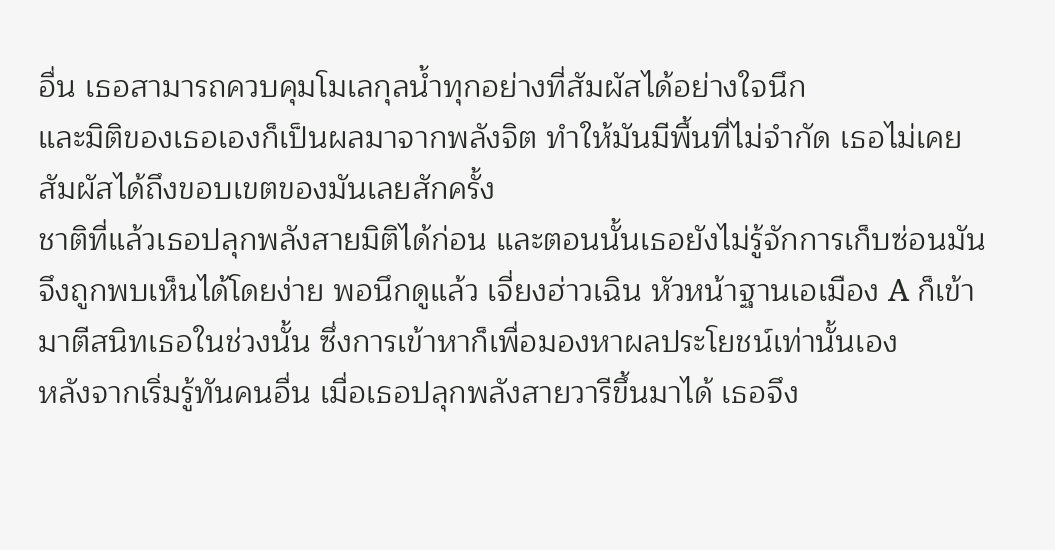อื่น เธอสามารถควบคุมโมเลกุลน้ำทุกอย่างที่สัมผัสได้อย่างใจนึก
และมิติของเธอเองก็เป็นผลมาจากพลังจิต ทำให้มันมีพื้นที่ไม่จำกัด เธอไม่เคยสัมผัสได้ถึงขอบเขตของมันเลยสักครั้ง
ชาติที่แล้วเธอปลุกพลังสายมิติได้ก่อน และตอนนั้นเธอยังไม่รู้จักการเก็บซ่อนมันจึงถูกพบเห็นได้โดยง่าย พอนึกดูแล้ว เจี่ยงฮ่าวเฉิน หัวหน้าฐานเอเมือง A ก็เข้ามาตีสนิทเธอในช่วงนั้น ซึ่งการเข้าหาก็เพื่อมองหาผลประโยชน์เท่านั้นเอง
หลังจากเริ่มรู้ทันคนอื่น เมื่อเธอปลุกพลังสายวารีขึ้นมาได้ เธอจึง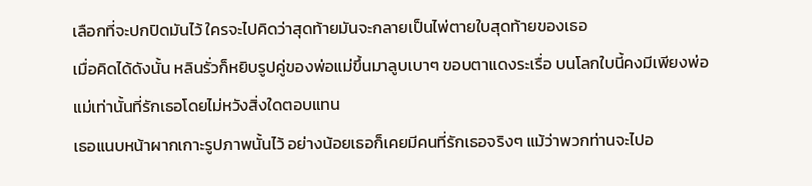เลือกที่จะปกปิดมันไว้ ใครจะไปคิดว่าสุดท้ายมันจะกลายเป็นไพ่ตายใบสุดท้ายของเธอ
เมื่อคิดได้ดังนั้น หลินรั่วก็หยิบรูปคู่ของพ่อแม่ขึ้นมาลูบเบาๆ ขอบตาแดงระเรื่อ บนโลกใบนี้คงมีเพียงพ่อแม่เท่านั้นที่รักเธอโดยไม่หวังสิ่งใดตอบแทน
เธอแนบหน้าผากเกาะรูปภาพนั้นไว้ อย่างน้อยเธอก็เคยมีคนที่รักเธอจริงๆ แม้ว่าพวกท่านจะไปอ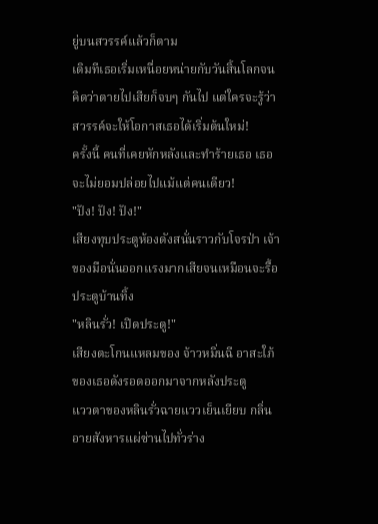ยู่บนสวรรค์แล้วก็ตาม
เดิมทีเธอเริ่มเหนื่อยหน่ายกับวันสิ้นโลกจนคิดว่าตายไปเสียก็จบๆ กันไป แต่ใครจะรู้ว่าสวรรค์จะให้โอกาสเธอได้เริ่มต้นใหม่!
ครั้งนี้ คนที่เคยหักหลังและทำร้ายเธอ เธอจะไม่ยอมปล่อยไปแม้แต่คนเดียว!
"ปัง! ปัง! ปัง!"
เสียงทุบประตูห้องดังสนั่นราวกับโจรป่า เจ้าของมือนั่นออกแรงมากเสียจนเหมือนจะรื้อประตูบ้านทิ้ง
"หลินรั่ว! เปิดประตู!"
เสียงตะโกนแหลมของ จ้าวหมิ่นฉี อาสะใภ้ของเธอดังรอดออกมาจากหลังประตู
แววตาของหลินรั่วฉายแววเย็นเยียบ กลิ่นอายสังหารแผ่ซ่านไปทั่วร่าง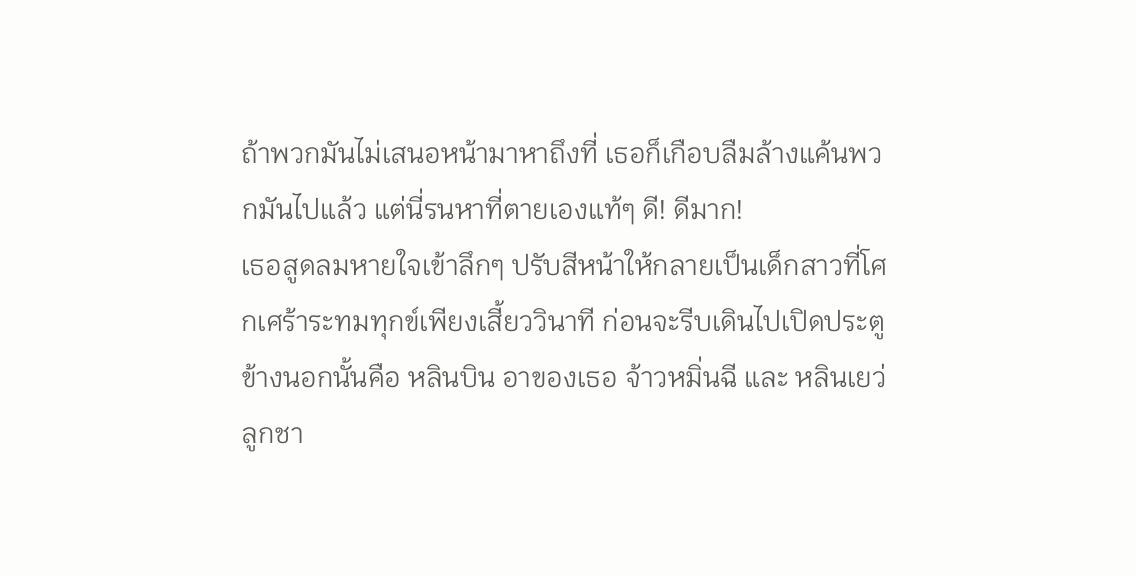ถ้าพวกมันไม่เสนอหน้ามาหาถึงที่ เธอก็เกือบลืมล้างแค้นพวกมันไปแล้ว แต่นี่รนหาที่ตายเองแท้ๆ ดี! ดีมาก!
เธอสูดลมหายใจเข้าลึกๆ ปรับสีหน้าให้กลายเป็นเด็กสาวที่โศกเศร้าระทมทุกข์เพียงเสี้ยววินาที ก่อนจะรีบเดินไปเปิดประตู
ข้างนอกนั้นคือ หลินบิน อาของเธอ จ้าวหมิ่นฉี และ หลินเยว่ ลูกชา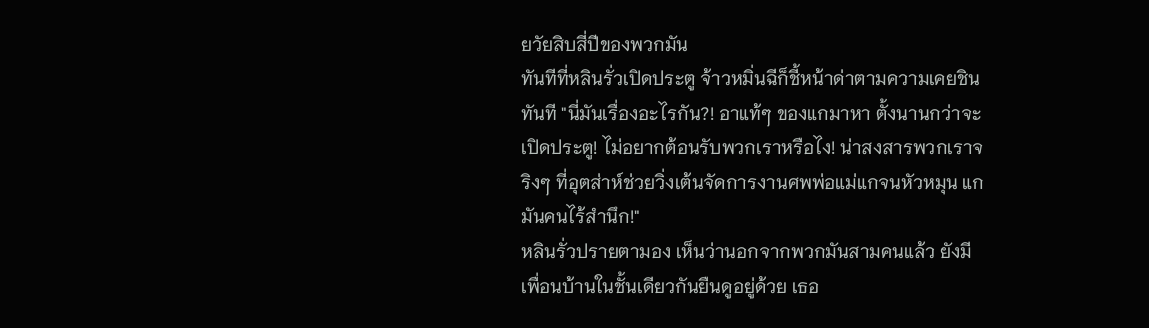ยวัยสิบสี่ปีของพวกมัน
ทันทีที่หลินรั่วเปิดประตู จ้าวหมิ่นฉีก็ชี้หน้าด่าตามความเคยชินทันที "นี่มันเรื่องอะไรกัน?! อาแท้ๆ ของแกมาหา ตั้งนานกว่าจะเปิดประตู! ไม่อยากต้อนรับพวกเราหรือไง! น่าสงสารพวกเราจริงๆ ที่อุตส่าห์ช่วยวิ่งเต้นจัดการงานศพพ่อแม่แกจนหัวหมุน แกมันคนไร้สำนึก!"
หลินรั่วปรายตามอง เห็นว่านอกจากพวกมันสามคนแล้ว ยังมีเพื่อนบ้านในชั้นเดียวกันยืนดูอยู่ด้วย เธอ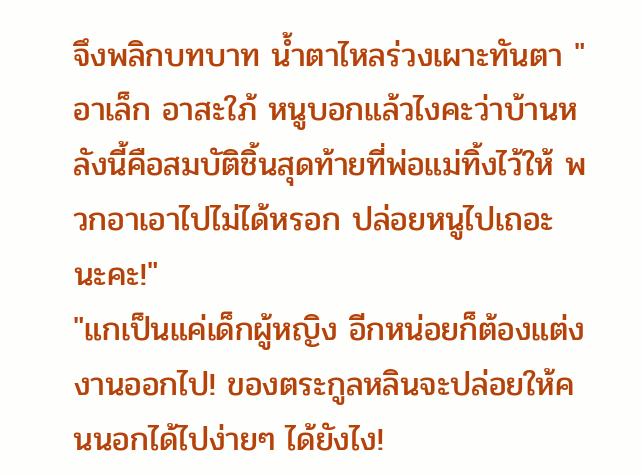จึงพลิกบทบาท น้ำตาไหลร่วงเผาะทันตา "อาเล็ก อาสะใภ้ หนูบอกแล้วไงคะว่าบ้านหลังนี้คือสมบัติชิ้นสุดท้ายที่พ่อแม่ทิ้งไว้ให้ พวกอาเอาไปไม่ได้หรอก ปล่อยหนูไปเถอะนะคะ!"
"แกเป็นแค่เด็กผู้หญิง อีกหน่อยก็ต้องแต่งงานออกไป! ของตระกูลหลินจะปล่อยให้คนนอกได้ไปง่ายๆ ได้ยังไง!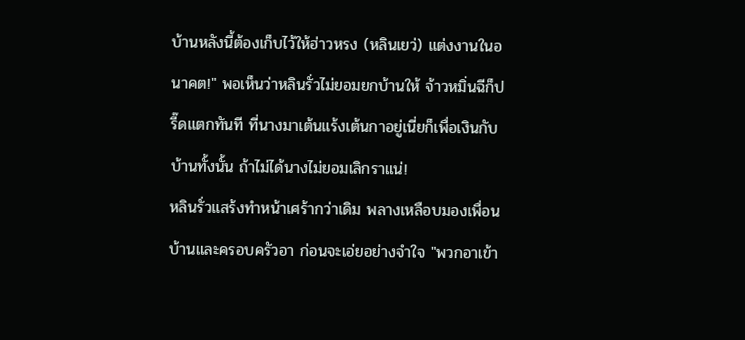บ้านหลังนี้ต้องเก็บไว้ให้ฮ่าวหรง (หลินเยว่) แต่งงานในอนาคต!" พอเห็นว่าหลินรั่วไม่ยอมยกบ้านให้ จ้าวหมิ่นฉีก็ปรี๊ดแตกทันที ที่นางมาเต้นแร้งเต้นกาอยู่เนี่ยก็เพื่อเงินกับบ้านทั้งนั้น ถ้าไม่ได้นางไม่ยอมเลิกราแน่!
หลินรั่วแสร้งทำหน้าเศร้ากว่าเดิม พลางเหลือบมองเพื่อนบ้านและครอบครัวอา ก่อนจะเอ่ยอย่างจำใจ "พวกอาเข้า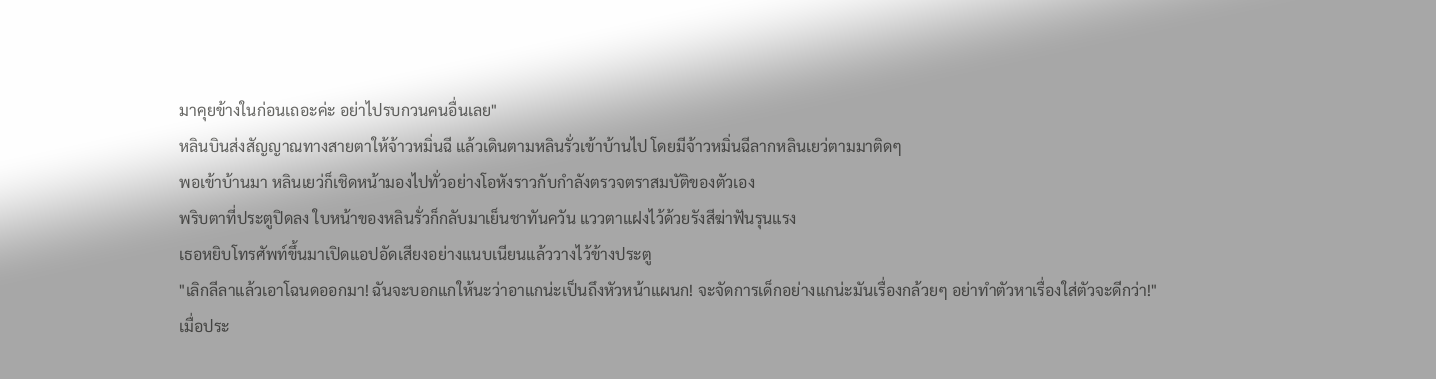มาคุยข้างในก่อนเถอะค่ะ อย่าไปรบกวนคนอื่นเลย"
หลินบินส่งสัญญาณทางสายตาให้จ้าวหมิ่นฉี แล้วเดินตามหลินรั่วเข้าบ้านไป โดยมีจ้าวหมิ่นฉีลากหลินเยว่ตามมาติดๆ
พอเข้าบ้านมา หลินเยว่ก็เชิดหน้ามองไปทั่วอย่างโอหังราวกับกำลังตรวจตราสมบัติของตัวเอง
พริบตาที่ประตูปิดลง ใบหน้าของหลินรั่วก็กลับมาเย็นชาทันควัน แววตาแฝงไว้ด้วยรังสีฆ่าฟันรุนแรง
เธอหยิบโทรศัพท์ขึ้นมาเปิดแอปอัดเสียงอย่างแนบเนียนแล้ววางไว้ข้างประตู
"เลิกลีลาแล้วเอาโฉนดออกมา! ฉันจะบอกแกให้นะว่าอาแกน่ะเป็นถึงหัวหน้าแผนก! จะจัดการเด็กอย่างแกน่ะมันเรื่องกล้วยๆ อย่าทำตัวหาเรื่องใส่ตัวจะดีกว่า!"
เมื่อประ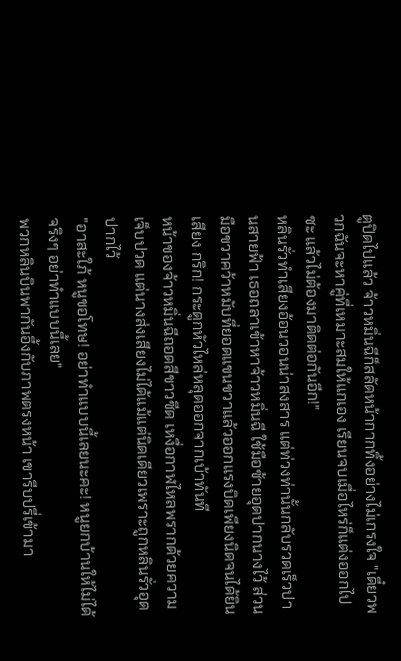ตูปิดไปแล้ว จ้าวหมิ่นฉีก็สลัดหน้ากากทิ้งอย่างไม่เกรงใจ "เดี๋ยวพวกฉันจะหาคู่ที่เหมาะสมให้แกเอง เรียนจบเมื่อไหร่ก็แต่งออกไปซะ แล้วไม่ต้องมาติดต่อกันอีก!"
หลินรั่วทำเสียงอ้อนวอนน่าสงสาร แต่ท่วงท่านั้นกลับรวดเร็วปานสายฟ้า เธอถลาเข้าหาจ้าวหมิ่นฉี ใช้มือซ้ายอุดปากนางไว้ ส่วนมือขวาคว้าหมับที่ยอดแขนขวาแล้วออกแรงบิดเพียงนิดจนได้ยินเสียง กริก! กระดูกหัวไหล่หลุดออกจากเบ้าทันที
หน้าของจ้าวหมิ่นฉีถอดสีขาวซีด เหงื่อกาฬไหลพรากด้วยความเจ็บปวด แต่นางส่งเสียงไม่ได้แม้แต่นิดเดียวเพราะถูกหลินรั่วอุดปากไว้
"อาสะใภ้ หนูขอโทษ! อย่าทำแบบนี้เลยนะคะ! หนูยกบ้านให้ไม่ได้จริงๆ อย่าทำแบบนี้เลย"
พวกหลินบินพากันอึ้งกับภาพตรงหน้า เขารีบปรี่เข้ามา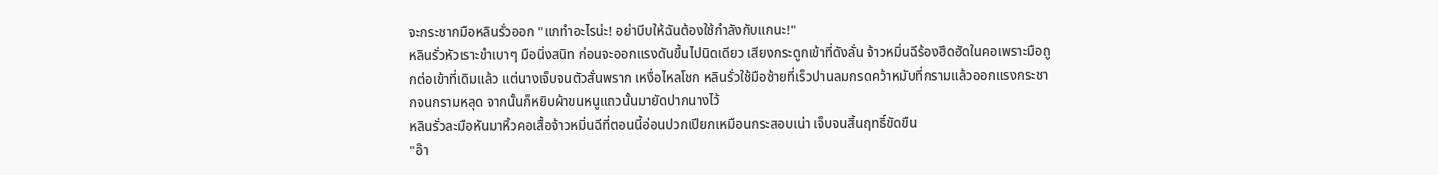จะกระชากมือหลินรั่วออก "แกทำอะไรน่ะ! อย่าบีบให้ฉันต้องใช้กำลังกับแกนะ!"
หลินรั่วหัวเราะขำเบาๆ มือนิ่งสนิท ก่อนจะออกแรงดันขึ้นไปนิดเดียว เสียงกระดูกเข้าที่ดังลั่น จ้าวหมิ่นฉีร้องฮึดฮัดในคอเพราะมือถูกต่อเข้าที่เดิมแล้ว แต่นางเจ็บจนตัวสั่นพราก เหงื่อไหลโชก หลินรั่วใช้มือซ้ายที่เร็วปานลมกรดคว้าหมับที่กรามแล้วออกแรงกระชากจนกรามหลุด จากนั้นก็หยิบผ้าขนหนูแถวนั้นมายัดปากนางไว้
หลินรั่วละมือหันมาหิ้วคอเสื้อจ้าวหมิ่นฉีที่ตอนนี้อ่อนปวกเปียกเหมือนกระสอบเน่า เจ็บจนสิ้นฤทธิ์ขัดขืน
"อ๊า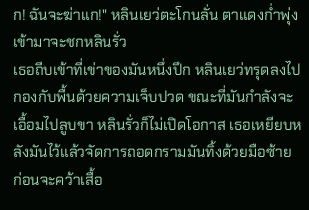ก! ฉันจะฆ่าแก!" หลินเยว่ตะโกนลั่น ตาแดงก่ำพุ่งเข้ามาจะชกหลินรั่ว
เธอถีบเข้าที่เข่าของมันหนึ่งปึก หลินเยว่ทรุดลงไปกองกับพื้นด้วยความเจ็บปวด ขณะที่มันกำลังจะเอื้อมไปลูบขา หลินรั่วก็ไม่เปิดโอกาส เธอเหยียบหลังมันไว้แล้วจัดการถอดกรามมันทิ้งด้วยมือซ้าย ก่อนจะคว้าเสื้อ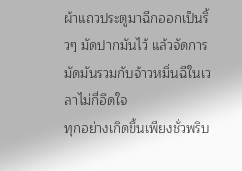ผ้าแถวประตูมาฉีกออกเป็นริ้วๆ มัดปากมันไว้ แล้วจัดการมัดมันรวมกับจ้าวหมิ่นฉีในเวลาไม่กี่อึดใจ
ทุกอย่างเกิดขึ้นเพียงชั่วพริบ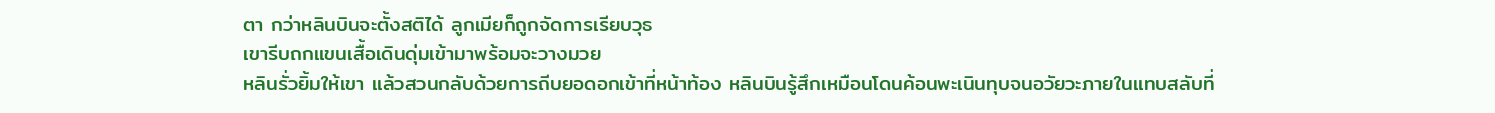ตา กว่าหลินบินจะตั้งสติได้ ลูกเมียก็ถูกจัดการเรียบวุธ
เขารีบถกแขนเสื้อเดินดุ่มเข้ามาพร้อมจะวางมวย
หลินรั่วยิ้มให้เขา แล้วสวนกลับด้วยการถีบยอดอกเข้าที่หน้าท้อง หลินบินรู้สึกเหมือนโดนค้อนพะเนินทุบจนอวัยวะภายในแทบสลับที่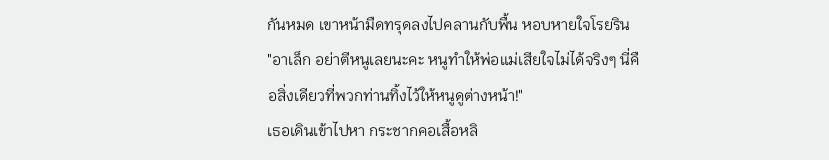กันหมด เขาหน้ามืดทรุดลงไปคลานกับพื้น หอบหายใจโรยริน
"อาเล็ก อย่าตีหนูเลยนะคะ หนูทำให้พ่อแม่เสียใจไม่ได้จริงๆ นี่คือสิ่งเดียวที่พวกท่านทิ้งไว้ให้หนูดูต่างหน้า!"
เธอเดินเข้าไปหา กระชากคอเสื้อหลิ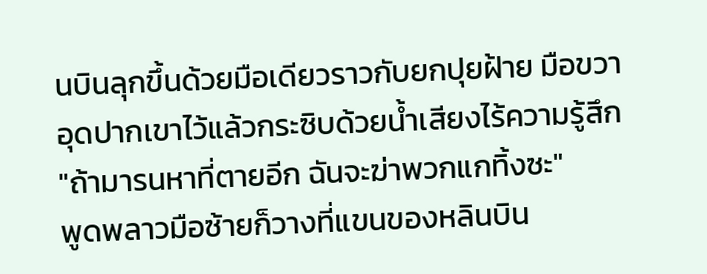นบินลุกขึ้นด้วยมือเดียวราวกับยกปุยฝ้าย มือขวาอุดปากเขาไว้แล้วกระซิบด้วยน้ำเสียงไร้ความรู้สึก "ถ้ามารนหาที่ตายอีก ฉันจะฆ่าพวกแกทิ้งซะ"
พูดพลาวมือซ้ายก็วางที่แขนของหลินบิน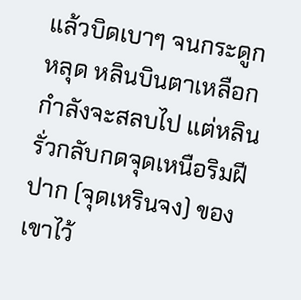แล้วบิดเบาๆ จนกระดูกหลุด หลินบินตาเหลือกกำลังจะสลบไป แต่หลินรั่วกลับกดจุดเหนือริมฝีปาก (จุดเหรินจง) ของเขาไว้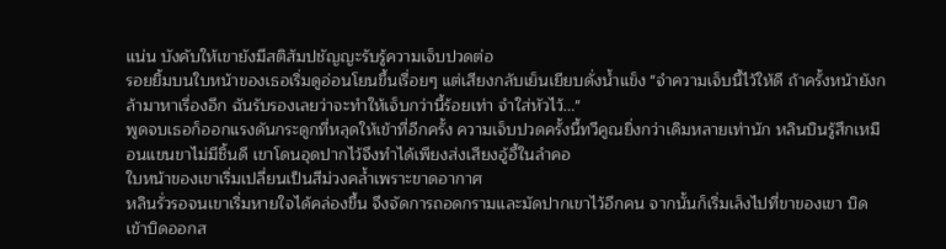แน่น บังคับให้เขายังมีสติสัมปชัญญะรับรู้ความเจ็บปวดต่อ
รอยยิ้มบนใบหน้าของเธอเริ่มดูอ่อนโยนขึ้นเรื่อยๆ แต่เสียงกลับเย็นเยียบดั่งน้ำแข็ง "จำความเจ็บนี้ไว้ให้ดี ถ้าครั้งหน้ายังกล้ามาหาเรื่องอีก ฉันรับรองเลยว่าจะทำให้เจ็บกว่านี้ร้อยเท่า จำใส่หัวไว้..."
พูดจบเธอก็ออกแรงดันกระดูกที่หลุดให้เข้าที่อีกครั้ง ความเจ็บปวดครั้งนี้ทวีคูณยิ่งกว่าเดิมหลายเท่านัก หลินบินรู้สึกเหมือนแขนขาไม่มีชิ้นดี เขาโดนอุดปากไว้จึงทำได้เพียงส่งเสียงอู้อี้ในลำคอ
ใบหน้าของเขาเริ่มเปลี่ยนเป็นสีม่วงคล้ำเพราะขาดอากาศ
หลินรั่วรอจนเขาเริ่มหายใจได้คล่องขึ้น จึงจัดการถอดกรามและมัดปากเขาไว้อีกคน จากนั้นก็เริ่มเล็งไปที่ขาของเขา บิดเข้าบิดออกส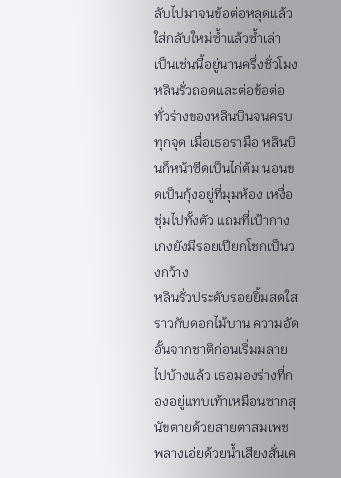ลับไปมาจนข้อต่อหลุดแล้วใส่กลับใหม่ซ้ำแล้วซ้ำเล่า
เป็นเช่นนี้อยู่นานครึ่งชั่วโมง หลินรั่วถอดและต่อข้อต่อทั่วร่างของหลินบินจนครบทุกจุด เมื่อเธอรามือ หลินบินก็หน้าซีดเป็นไก่ต้ม นอนขดเป็นกุ้งอยู่ที่มุมห้อง เหงื่อชุ่มไปทั้งตัว แถมที่เป้ากางเกงยังมีรอยเปียกโชกเป็นวงกว้าง
หลินรั่วประดับรอยยิ้มสดใสราวกับดอกไม้บาน ความอัดอั้นจากชาติก่อนเริ่มมลายไปบ้างแล้ว เธอมองร่างที่กองอยู่แทบเท้าเหมือนซากสุนัขตายด้วยสายตาสมเพช พลางเอ่ยด้วยน้ำเสียงสั่นเค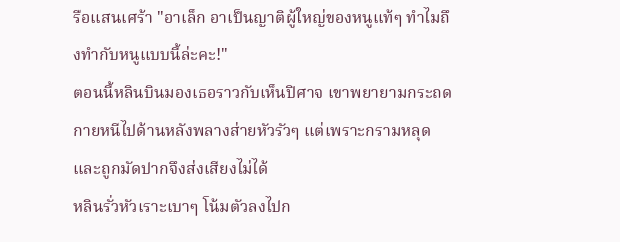รือแสนเศร้า "อาเล็ก อาเป็นญาติผู้ใหญ่ของหนูแท้ๆ ทำไมถึงทำกับหนูแบบนี้ล่ะคะ!"
ตอนนี้หลินบินมองเธอราวกับเห็นปิศาจ เขาพยายามกระถดกายหนีไปด้านหลังพลางส่ายหัวรัวๆ แต่เพราะกรามหลุดและถูกมัดปากจึงส่งเสียงไม่ได้
หลินรั่วหัวเราะเบาๆ โน้มตัวลงไปก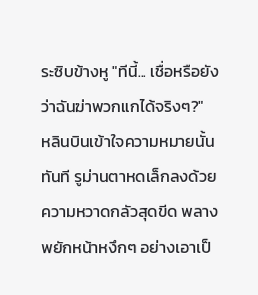ระซิบข้างหู "ทีนี้... เชื่อหรือยังว่าฉันฆ่าพวกแกได้จริงๆ?"
หลินบินเข้าใจความหมายนั้นทันที รูม่านตาหดเล็กลงด้วยความหวาดกลัวสุดขีด พลางพยักหน้าหงึกๆ อย่างเอาเป็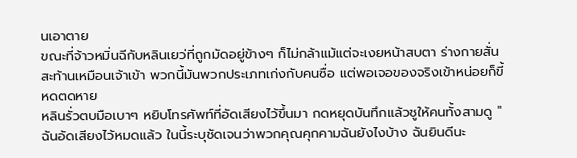นเอาตาย
ขณะที่จ้าวหมิ่นฉีกับหลินเยว่ที่ถูกมัดอยู่ข้างๆ ก็ไม่กล้าแม้แต่จะเงยหน้าสบตา ร่างกายสั่นสะท้านเหมือนเจ้าเข้า พวกนี้มันพวกประเภทเก่งกับคนซื่อ แต่พอเจอของจริงเข้าหน่อยก็ขี้หดตดหาย
หลินรั่วตบมือเบาๆ หยิบโทรศัพท์ที่อัดเสียงไว้ขึ้นมา กดหยุดบันทึกแล้วชูให้คนทั้งสามดู "ฉันอัดเสียงไว้หมดแล้ว ในนี้ระบุชัดเจนว่าพวกคุณคุกคามฉันยังไงบ้าง ฉันยินดีนะ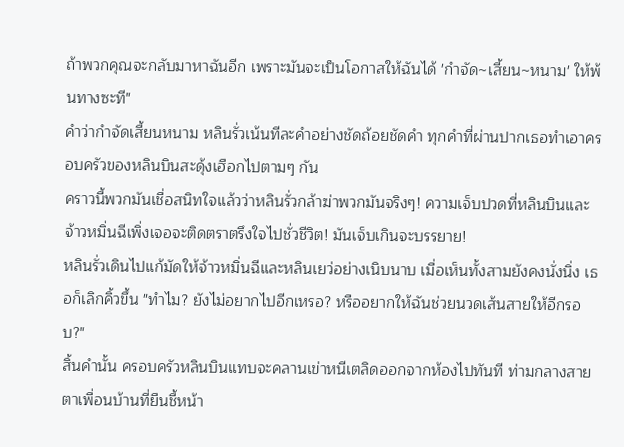ถ้าพวกคุณจะกลับมาหาฉันอีก เพราะมันจะเป็นโอกาสให้ฉันได้ 'กำจัด~เสี้ยน~หนาม' ให้พ้นทางซะที"
คำว่ากำจัดเสี้ยนหนาม หลินรั่วเน้นทีละคำอย่างชัดถ้อยชัดคำ ทุกคำที่ผ่านปากเธอทำเอาครอบครัวของหลินบินสะดุ้งเฮือกไปตามๆ กัน
คราวนี้พวกมันเชื่อสนิทใจแล้วว่าหลินรั่วกล้าฆ่าพวกมันจริงๆ! ความเจ็บปวดที่หลินบินและจ้าวหมิ่นฉีเพิ่งเจอจะติดตราตรึงใจไปชั่วชีวิต! มันเจ็บเกินจะบรรยาย!
หลินรั่วเดินไปแก้มัดให้จ้าวหมิ่นฉีและหลินเยว่อย่างเนิบนาบ เมื่อเห็นทั้งสามยังคงนั่งนิ่ง เธอก็เลิกคิ้วขึ้น "ทำไม? ยังไม่อยากไปอีกเหรอ? หรืออยากให้ฉันช่วยนวดเส้นสายให้อีกรอบ?"
สิ้นคำนั้น ครอบครัวหลินบินแทบจะคลานเข่าหนีเตลิดออกจากห้องไปทันที ท่ามกลางสายตาเพื่อนบ้านที่ยืนชี้หน้า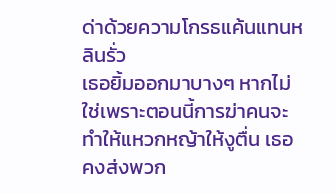ด่าด้วยความโกรธแค้นแทนหลินรั่ว
เธอยิ้มออกมาบางๆ หากไม่ใช่เพราะตอนนี้การฆ่าคนจะทำให้แหวกหญ้าให้งูตื่น เธอคงส่งพวก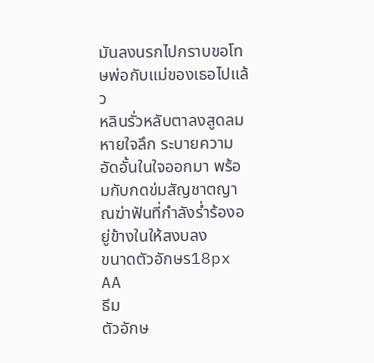มันลงนรกไปกราบขอโทษพ่อกับแม่ของเธอไปแล้ว
หลินรั่วหลับตาลงสูดลมหายใจลึก ระบายความอัดอั้นในใจออกมา พร้อมกับกดข่มสัญชาตญาณฆ่าฟันที่กำลังร่ำร้องอยู่ข้างในให้สงบลง
ขนาดตัวอักษร18px
AA
ธีม
ตัวอักษ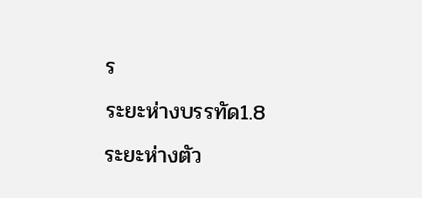ร
ระยะห่างบรรทัด1.8
ระยะห่างตัว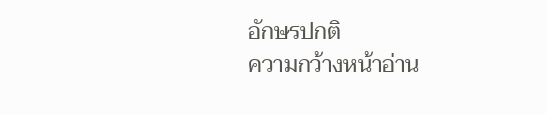อักษรปกติ
ความกว้างหน้าอ่าน